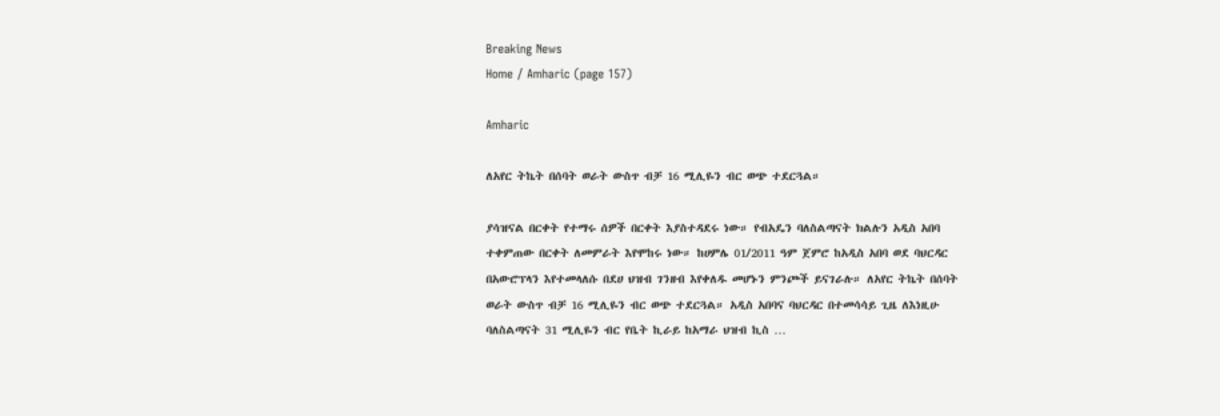Breaking News
Home / Amharic (page 157)

Amharic

ለአየር ትኬት በሰባት ወራት ውስጥ ብቻ 16 ሚሊዬን ብር ወጭ ተደርጓል።

ያሳዝናል በርቀት የተማሩ ሰዎች በርቀት እያስተዳደሩ ነው። የብአዴን ባለስልጣናት ክልሉን አዲስ አበባ ተቀምጠው በርቀት ለመምራት እየሞከሩ ነው። ከሀምሌ 01/2011 ዓም ጀምሮ ከአዲስ አበባ ወደ ባህርዳር በአውሮፕላን እየተመላለሱ በደሀ ህዝብ ገንዘብ እየቀለዱ መሆኑን ምንጮች ይናገራሉ። ለአየር ትኬት በሰባት ወራት ውስጥ ብቻ 16 ሚሊዬን ብር ወጭ ተደርጓል። አዲስ አበባና ባህርዳር በተመሳሳይ ጊዜ ለእነዚሁ ባለስልጣናት 31 ሚሊዬን ብር የቤት ኪራይ ከአማራ ህዝብ ኪስ …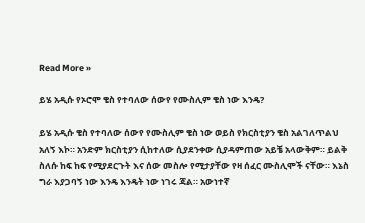Read More »

ይሄ አዲሱ የኦሮሞ ቄስ የተባለው ሰውየ የሙስሊም ቄስ ነው እንዴ?

ይሄ አዲሱ ቄስ የተባለው ሰውየ የሙስሊም ቄስ ነው ወይስ የክርስቲያን ቄስ አልገለጥልህ አለኝ እኮ። አንድም ክርስቲያን ሲከተለው ሲያደንቀው ሲያዳምጠው አይቼ አላውቅም። ይልቅ ስለሱ ከፍ ከፍ የሚያደርጉት እና ሰው መስሎ የሚታያቸው የዛ ሰፈር ሙስሊሞች ናቸው። እኔስ ግራ እያጋባኝ ነው እንዴ እንዴት ነው ነገሩ ጃል። አውነተኛ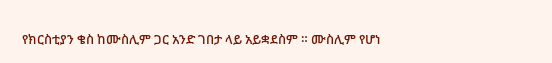የክርስቲያን ቄስ ከሙስሊም ጋር አንድ ገበታ ላይ አይቋደስም ። ሙስሊም የሆነ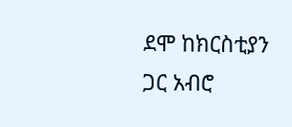ደሞ ከክርስቲያን ጋር አብሮ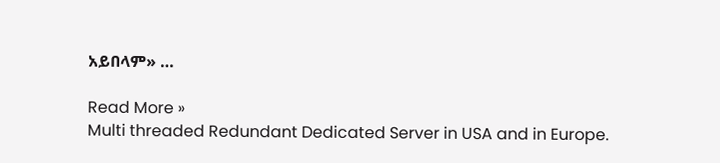አይበላም» …

Read More »
Multi threaded Redundant Dedicated Server in USA and in Europe.